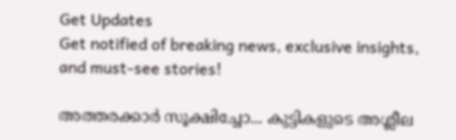Get Updates
Get notified of breaking news, exclusive insights, and must-see stories!

അത്തരക്കാർ സൂക്ഷിച്ചോ... കുട്ടികളുടെ അശ്ലീല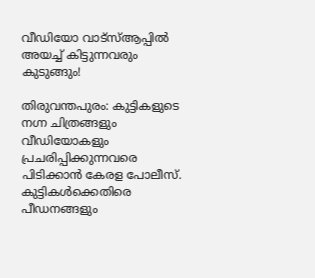വീഡിയോ വാട്സ്ആപ്പിൽ അയച്ച് കിട്ടുന്നവരും കുടുങ്ങും!

തിരുവന്തപുരം: കുട്ടികളുടെ നഗ്ന ചിത്രങ്ങളും വീഡിയോകളും പ്രചരിപ്പിക്കുന്നവരെ പിടിക്കാൻ കേരള പോലീസ്. കുട്ടികൾക്കെതിരെ പീഡനങ്ങളും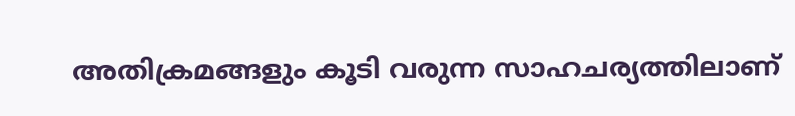അതിക്രമങ്ങളും കൂടി വരുന്ന സാഹചര്യത്തിലാണ്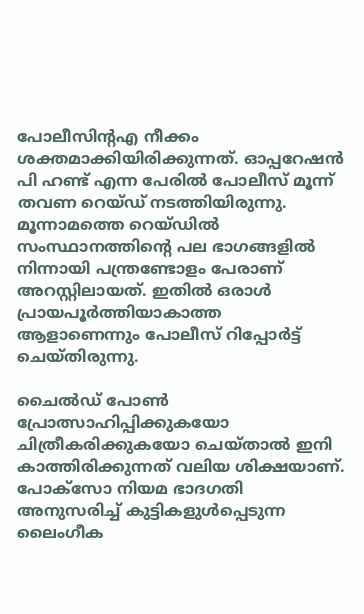പോലീസിന്റഎ നീക്കം ശക്തമാക്കിയിരിക്കുന്നത്. ഓപ്പറേഷൻ പി ഹണ്ട് എന്ന പേരിൽ പോലീസ് മൂന്ന് തവണ റെയ്ഡ് നടത്തിയിരുന്നു. മൂന്നാമത്തെ റെയ്ഡിൽ സംസ്ഥാനത്തിന്റെ പല ഭാഗങ്ങളിൽ നിന്നായി പന്ത്രണ്ടോളം പേരാണ് അറസ്റ്റിലായത്. ഇതിൽ ഒരാൾ പ്രായപൂർത്തിയാകാത്ത ആളാണെന്നും പോലീസ് റിപ്പോർട്ട് ചെയ്തിരുന്നു.

ചൈൽഡ് പോൺ പ്രോത്സാഹിപ്പിക്കുകയോ ചിത്രീകരിക്കുകയോ ചെയ്താൽ ഇനി കാത്തിരിക്കുന്നത് വലിയ ശിക്ഷയാണ്. പോക്സോ നിയമ ഭാദഗതി അനുസരിച്ച് കുട്ടികളുൾപ്പെടുന്ന ലൈംഗീക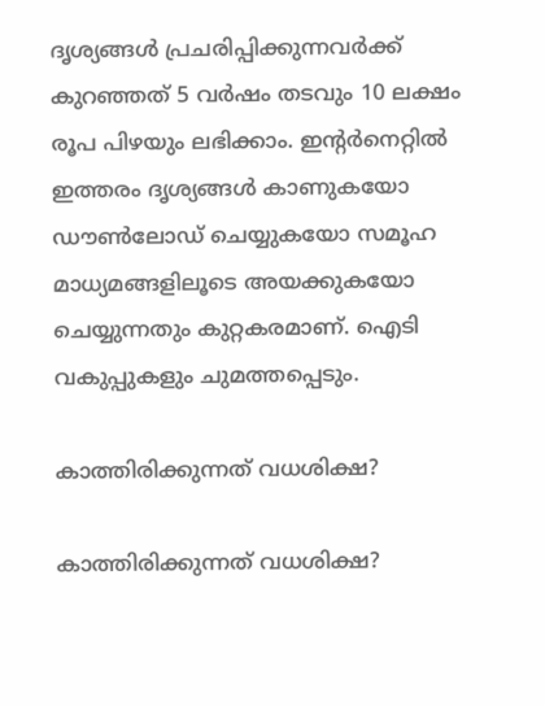ദൃശ്യങ്ങൾ പ്രചരിപ്പിക്കുന്നവർക്ക് കുറഞ്ഞത് 5 വർഷം തടവും 10 ലക്ഷം രൂപ പിഴയും ലഭിക്കാം. ഇന്റർനെറ്റിൽ ഇത്തരം ദൃശ്യങ്ങൾ കാണുകയോ ഡൗൺലോഡ് ചെയ്യുകയോ സമൂഹ മാധ്യമങ്ങളിലൂടെ അയക്കുകയോ ചെയ്യുന്നതും കുറ്റകരമാണ്. ഐടി വകുപ്പുകളും ചുമത്തപ്പെടും.

കാത്തിരിക്കുന്നത് വധശിക്ഷ?

കാത്തിരിക്കുന്നത് വധശിക്ഷ?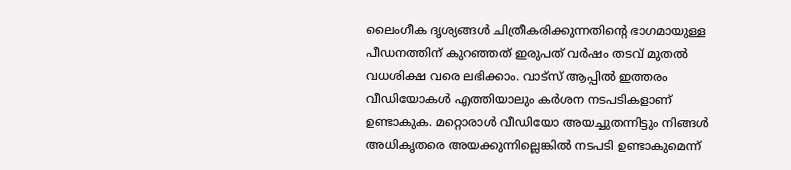ലൈംഗീക ദൃശ്യങ്ങൾ ചിത്രീകരിക്കുന്നതിന്റെ ഭാഗമായുള്ള പീഡനത്തിന് കുറഞ്ഞത് ഇരുപത് വർഷം തടവ് മുതൽ വധശിക്ഷ വരെ ലഭിക്കാം. വാട്സ് ആപ്പിൽ ഇത്തരം വീഡിയോകൾ എത്തിയാലും കർശന നടപടികളാണ് ഉണ്ടാകുക. മറ്റൊരാൾ വീഡിയോ അയച്ചുതന്നിട്ടും നിങ്ങൾ അധികൃതരെ അയക്കുന്നില്ലെങ്കിൽ നടപടി ഉണ്ടാകുമെന്ന്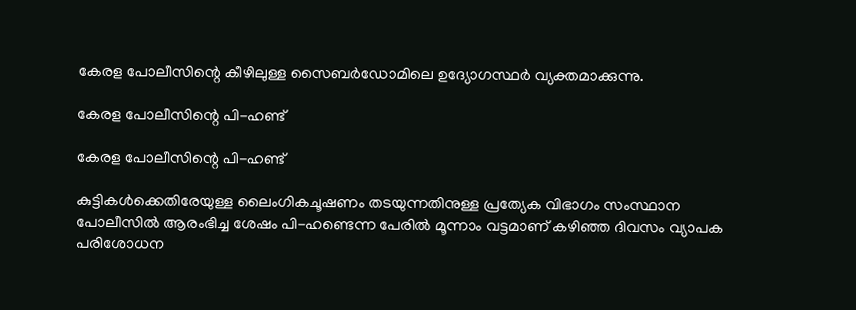കേരള പോലീസിന്റെ കീഴിലുള്ള സൈബർഡോമിലെ ഉദ്യോഗസ്ഥർ വ്യക്തമാക്കുന്നു.

കേരള പോലീസിന്റെ പി-ഹണ്ട്

കേരള പോലീസിന്റെ പി-ഹണ്ട്

കുട്ടികൾക്കെതിരേയുള്ള ലൈംഗികചൂഷണം തടയുന്നതിനുള്ള പ്രത്യേക വിഭാഗം സംസ്ഥാന പോലീസിൽ ആരംഭിച്ച ശേഷം പി-ഹണ്ടെന്ന പേരിൽ മൂന്നാം വട്ടമാണ് കഴിഞ്ഞ ദിവസം വ്യാപക പരിശോധന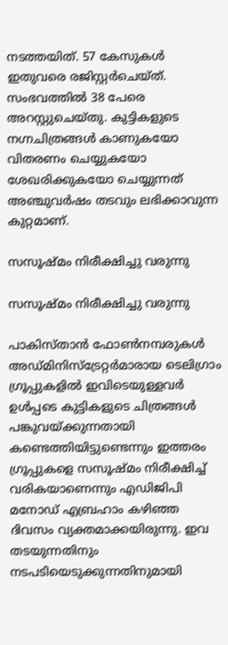നടത്തയിത്. 57 കേസുകൾ ഇതുവരെ രജിസ്റ്റർചെയ്ത്. സംഭവത്തിൽ 38 പേരെ അറസ്റ്റുചെയ്തു. കുട്ടികളുടെ നഗ്നചിത്രങ്ങൾ കാണുകയോ വിതരണം ചെയ്യുകയോ ശേഖരിക്കുകയോ ചെയ്യുന്നത് അഞ്ചുവർഷം തടവും ലഭിക്കാവുന്ന കുറ്റമാണ്.

സസൂഷ്മം നിരീക്ഷിച്ചു വരുന്നു

സസൂഷ്മം നിരീക്ഷിച്ചു വരുന്നു

പാകിസ്താൻ ഫോൺനമ്പരുകൾ അഡ്മിനിസ്‌ട്രേറ്റർമാരായ ടെലിഗ്രാം ഗ്രൂപ്പുകളിൽ ഇവിടെയുള്ളവർ ഉൾപ്പടെ കുട്ടികളുടെ ചിത്രങ്ങൾ പങ്കുവയ്ക്കുന്നതായി കണ്ടെത്തിയിട്ടുണ്ടെന്നും ഇത്തരം ഗ്രൂപ്പുകളെ സസൂഷ്മം നിരീക്ഷിച്ച് വരികയാണെന്നും എഡിജിപി മനോഡ് എബ്രഹാം കഴിഞ്ഞ ദിവസം വ്യക്തമാക്കയിരുന്നു. ഇവ തടയുന്നതിനും നടപടിയെടുക്കുന്നതിനുമായി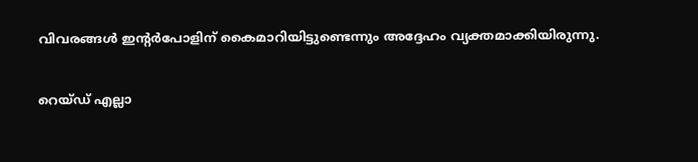വിവരങ്ങൾ ഇന്റർപോളിന് കൈമാറിയിട്ടുണ്ടെന്നും അദ്ദേഹം വ്യക്തമാക്കിയിരുന്നു.

റെയ്ഡ് എല്ലാ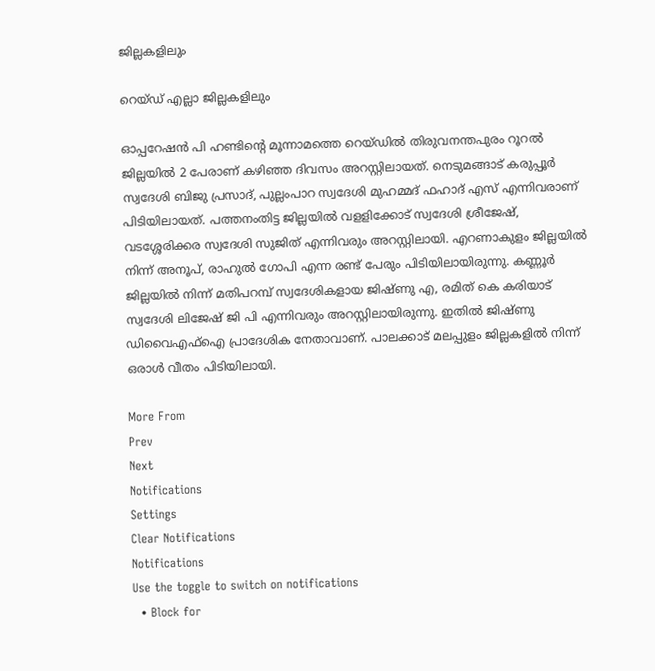ജില്ലകളിലും

റെയ്ഡ് എല്ലാ ജില്ലകളിലും

ഓപ്പറേഷൻ പി ഹണ്ടിന്റെ മൂന്നാമത്തെ റെയ്ഡിൽ തിരുവനന്തപുരം റൂറല്‍ ജില്ലയില്‍ 2 പേരാണ് കഴിഞ്ഞ ദിവസം അറസ്റ്റിലായത്. നെടുമങ്ങാട് കരുപ്പൂര്‍ സ്വദേശി ബിജു പ്രസാദ്, പുല്ലംപാറ സ്വദേശി മുഹമ്മദ് ഫഹാദ് എസ് എന്നിവരാണ് പിടിയിലായത്. പത്തനംതിട്ട ജില്ലയില്‍ വളളിക്കോട് സ്വദേശി ശ്രീജേഷ്, വടശ്ശേരിക്കര സ്വദേശി സുജിത് എന്നിവരും അറസ്റ്റിലായി. എറണാകുളം ജില്ലയില്‍ നിന്ന് അനൂപ്, രാഹുല്‍ ഗോപി എന്ന രണ്ട് പേരും പിടിയിലായിരുന്നു. കണ്ണൂര്‍ ജില്ലയില്‍ നിന്ന് മതിപറമ്പ് സ്വദേശികളായ ജിഷ്ണു എ, രമിത് കെ കരിയാട് സ്വദേശി ലിജേഷ് ജി പി എന്നിവരും അറസ്റ്റിലായിരുന്നു. ഇതിൽ ജിഷ്ണു ഡിവൈഎഫ്ഐ പ്രാദേശിക നേതാവാണ്. പാലക്കാട് മലപ്പുളം ജില്ലകളില്‍ നിന്ന് ഒരാള്‍ വീതം പിടിയിലായി.

More From
Prev
Next
Notifications
Settings
Clear Notifications
Notifications
Use the toggle to switch on notifications
  • Block for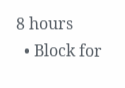8 hours
  • Block for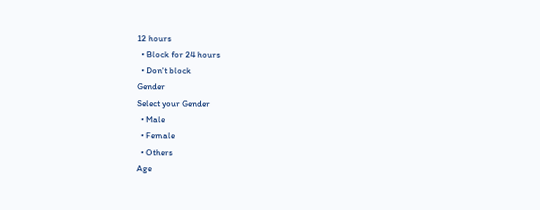12 hours
  • Block for 24 hours
  • Don't block
Gender
Select your Gender
  • Male
  • Female
  • Others
Age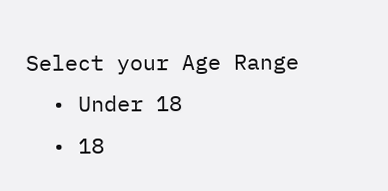Select your Age Range
  • Under 18
  • 18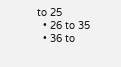to 25
  • 26 to 35
  • 36 to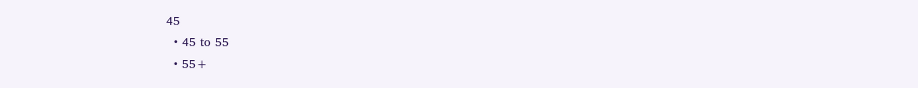45
  • 45 to 55
  • 55+